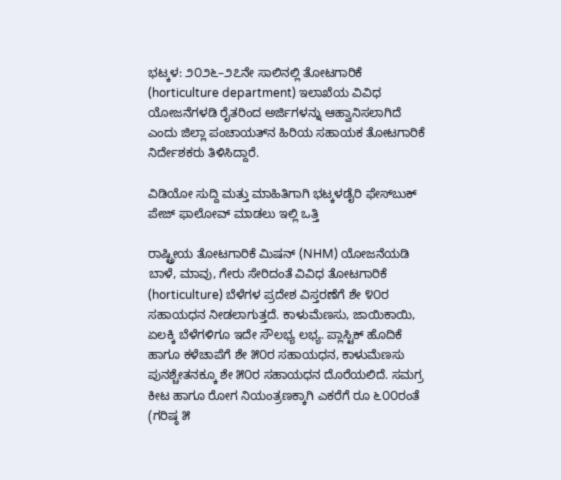ಭಟ್ಕಳ: ೨೦೨೬–೨೭ನೇ ಸಾಲಿನಲ್ಲಿ ತೋಟಗಾರಿಕೆ (horticulture department) ಇಲಾಖೆಯ ವಿವಿಧ ಯೋಜನೆಗಳಡಿ ರೈತರಿಂದ ಅರ್ಜಿಗಳನ್ನು ಆಹ್ವಾನಿಸಲಾಗಿದೆ ಎಂದು ಜಿಲ್ಲಾ ಪಂಚಾಯತ್‌ನ ಹಿರಿಯ ಸಹಾಯಕ ತೋಟಗಾರಿಕೆ ನಿರ್ದೇಶಕರು ತಿಳಿಸಿದ್ದಾರೆ.

ವಿಡಿಯೋ ಸುದ್ದಿ ಮತ್ತು ಮಾಹಿತಿಗಾಗಿ ಭಟ್ಕಳಡೈರಿ ಫೇಸ್‌ಬುಕ್‌ ಪೇಜ್ ಫಾಲೋವ್ ಮಾಡಲು ಇಲ್ಲಿ ಒತ್ತಿ

ರಾಷ್ಟ್ರೀಯ ತೋಟಗಾರಿಕೆ ಮಿಷನ್ (NHM) ಯೋಜನೆಯಡಿ ಬಾಳೆ, ಮಾವು, ಗೇರು ಸೇರಿದಂತೆ ವಿವಿಧ ತೋಟಗಾರಿಕೆ (horticulture) ಬೆಳೆಗಳ ಪ್ರದೇಶ ವಿಸ್ತರಣೆಗೆ ಶೇ ೪೦ರ ಸಹಾಯಧನ ನೀಡಲಾಗುತ್ತದೆ. ಕಾಳುಮೆಣಸು, ಜಾಯಿಕಾಯಿ, ಏಲಕ್ಕಿ ಬೆಳೆಗಳಿಗೂ ಇದೇ ಸೌಲಭ್ಯ ಲಭ್ಯ. ಪ್ಲಾಸ್ಟಿಕ್ ಹೊದಿಕೆ ಹಾಗೂ ಕಳೆಚಾಪೆಗೆ ಶೇ ೫೦ರ ಸಹಾಯಧನ, ಕಾಳುಮೆಣಸು ಪುನಶ್ಚೇತನಕ್ಕೂ ಶೇ ೫೦ರ ಸಹಾಯಧನ ದೊರೆಯಲಿದೆ. ಸಮಗ್ರ ಕೀಟ ಹಾಗೂ ರೋಗ ನಿಯಂತ್ರಣಕ್ಕಾಗಿ ಎಕರೆಗೆ ರೂ ೬೦೦ರಂತೆ (ಗರಿಷ್ಠ ೫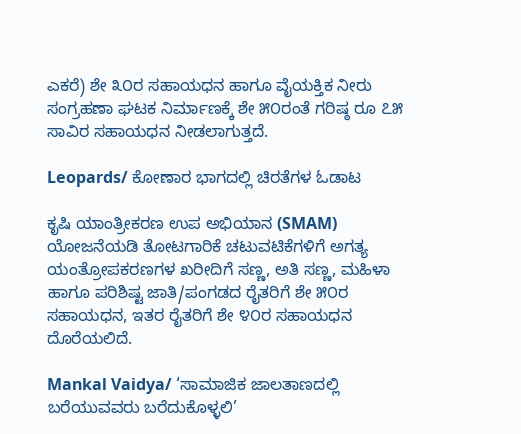ಎಕರೆ) ಶೇ ೩೦ರ ಸಹಾಯಧನ ಹಾಗೂ ವೈಯಕ್ತಿಕ ನೀರು ಸಂಗ್ರಹಣಾ ಘಟಕ ನಿರ್ಮಾಣಕ್ಕೆ ಶೇ ೫೦ರಂತೆ ಗರಿಷ್ಠ ರೂ ೭೫ ಸಾವಿರ ಸಹಾಯಧನ ನೀಡಲಾಗುತ್ತದೆ.

Leopards/ ಕೋಣಾರ ಭಾಗದಲ್ಲಿ ಚಿರತೆಗಳ ಓಡಾಟ

ಕೃಷಿ ಯಾಂತ್ರೀಕರಣ ಉಪ ಅಭಿಯಾನ (SMAM) ಯೋಜನೆಯಡಿ ತೋಟಗಾರಿಕೆ ಚಟುವಟಿಕೆಗಳಿಗೆ ಅಗತ್ಯ ಯಂತ್ರೋಪಕರಣಗಳ ಖರೀದಿಗೆ ಸಣ್ಣ, ಅತಿ ಸಣ್ಣ, ಮಹಿಳಾ ಹಾಗೂ ಪರಿಶಿಷ್ಟ ಜಾತಿ/ಪಂಗಡದ ರೈತರಿಗೆ ಶೇ ೫೦ರ ಸಹಾಯಧನ, ಇತರ ರೈತರಿಗೆ ಶೇ ೪೦ರ ಸಹಾಯಧನ ದೊರೆಯಲಿದೆ.

Mankal Vaidya/ ‘ಸಾಮಾಜಿಕ ಜಾಲತಾಣದಲ್ಲಿ ಬರೆಯುವವರು ಬರೆದುಕೊಳ್ಳಲಿ’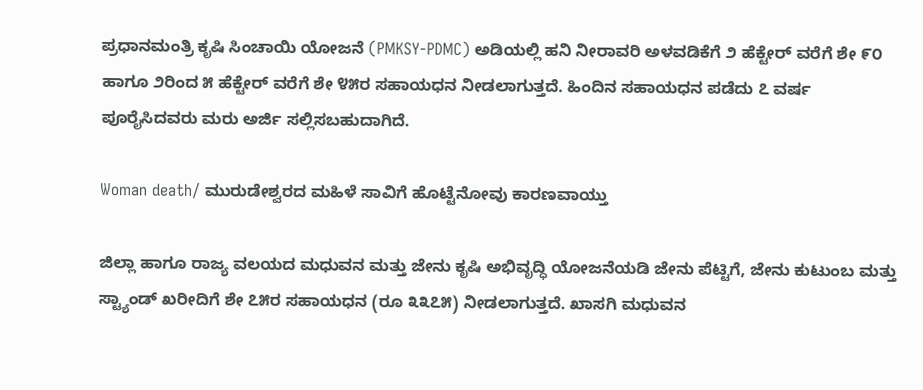ಪ್ರಧಾನಮಂತ್ರಿ ಕೃಷಿ ಸಿಂಚಾಯಿ ಯೋಜನೆ (PMKSY-PDMC) ಅಡಿಯಲ್ಲಿ ಹನಿ ನೀರಾವರಿ ಅಳವಡಿಕೆಗೆ ೨ ಹೆಕ್ಟೇರ್ ವರೆಗೆ ಶೇ ೯೦ ಹಾಗೂ ೨ರಿಂದ ೫ ಹೆಕ್ಟೇರ್ ವರೆಗೆ ಶೇ ೪೫ರ ಸಹಾಯಧನ ನೀಡಲಾಗುತ್ತದೆ. ಹಿಂದಿನ ಸಹಾಯಧನ ಪಡೆದು ೭ ವರ್ಷ ಪೂರೈಸಿದವರು ಮರು ಅರ್ಜಿ ಸಲ್ಲಿಸಬಹುದಾಗಿದೆ.

Woman death/ ಮುರುಡೇಶ್ವರದ ಮಹಿಳೆ ಸಾವಿಗೆ ಹೊಟ್ಟೆನೋವು ಕಾರಣವಾಯ್ತು

ಜಿಲ್ಲಾ ಹಾಗೂ ರಾಜ್ಯ ವಲಯದ ಮಧುವನ ಮತ್ತು ಜೇನು ಕೃಷಿ ಅಭಿವೃದ್ಧಿ ಯೋಜನೆಯಡಿ ಜೇನು ಪೆಟ್ಟಿಗೆ, ಜೇನು ಕುಟುಂಬ ಮತ್ತು ಸ್ಟ್ಯಾಂಡ್ ಖರೀದಿಗೆ ಶೇ ೭೫ರ ಸಹಾಯಧನ (ರೂ ೩೩೭೫) ನೀಡಲಾಗುತ್ತದೆ. ಖಾಸಗಿ ಮಧುವನ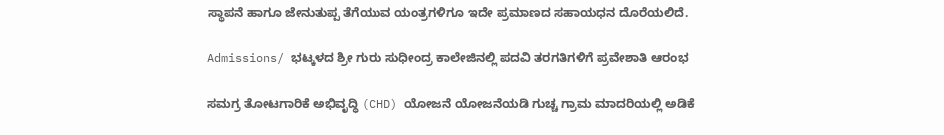ಸ್ಥಾಪನೆ ಹಾಗೂ ಜೇನುತುಪ್ಪ ತೆಗೆಯುವ ಯಂತ್ರಗಳಿಗೂ ಇದೇ ಪ್ರಮಾಣದ ಸಹಾಯಧನ ದೊರೆಯಲಿದೆ.

Admissions/ ಭಟ್ಕಳದ ಶ್ರೀ ಗುರು ಸುಧೀಂದ್ರ ಕಾಲೇಜಿನಲ್ಲಿ ಪದವಿ ತರಗತಿಗಳಿಗೆ ಪ್ರವೇಶಾತಿ ಆರಂಭ

ಸಮಗ್ರ ತೋಟಗಾರಿಕೆ ಅಭಿವೃದ್ಧಿ (CHD) ಯೋಜನೆ ಯೋಜನೆಯಡಿ ಗುಚ್ಚ ಗ್ರಾಮ ಮಾದರಿಯಲ್ಲಿ ಅಡಿಕೆ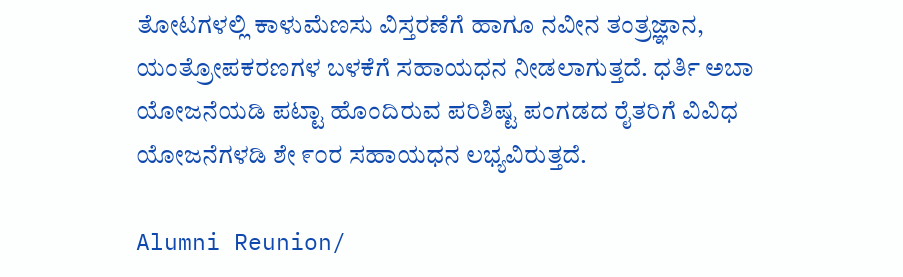ತೋಟಗಳಲ್ಲಿ ಕಾಳುಮೆಣಸು ವಿಸ್ತರಣೆಗೆ ಹಾಗೂ ನವೀನ ತಂತ್ರಜ್ಞಾನ, ಯಂತ್ರೋಪಕರಣಗಳ ಬಳಕೆಗೆ ಸಹಾಯಧನ ನೀಡಲಾಗುತ್ತದೆ. ಧರ್ತಿ ಅಬಾ ಯೋಜನೆಯಡಿ ಪಟ್ಟಾ ಹೊಂದಿರುವ ಪರಿಶಿಷ್ಟ ಪಂಗಡದ ರೈತರಿಗೆ ವಿವಿಧ ಯೋಜನೆಗಳಡಿ ಶೇ ೯೦ರ ಸಹಾಯಧನ ಲಭ್ಯವಿರುತ್ತದೆ.

Alumni Reunion/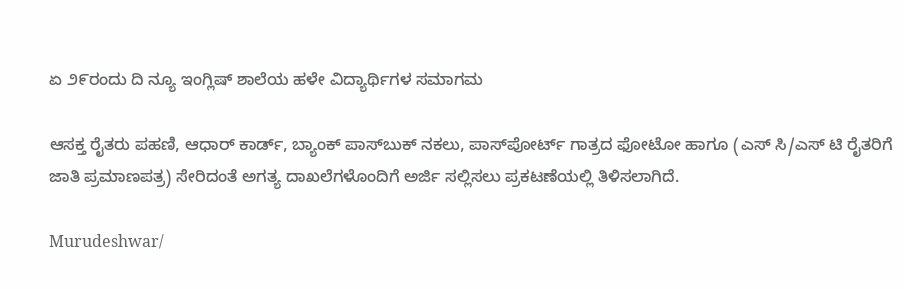ಏ ೨೯ರಂದು ದಿ ನ್ಯೂ ಇಂಗ್ಲಿಷ್ ಶಾಲೆಯ ಹಳೇ ವಿದ್ಯಾರ್ಥಿಗಳ ಸಮಾಗಮ

ಆಸಕ್ತ ರೈತರು ಪಹಣಿ, ಆಧಾರ್ ಕಾರ್ಡ್, ಬ್ಯಾಂಕ್ ಪಾಸ್‌ಬುಕ್ ನಕಲು, ಪಾಸ್‌ಪೋರ್ಟ್ ಗಾತ್ರದ ಫೋಟೋ ಹಾಗೂ (ಎಸ್ ಸಿ/ಎಸ್ ಟಿ ರೈತರಿಗೆ ಜಾತಿ ಪ್ರಮಾಣಪತ್ರ) ಸೇರಿದಂತೆ ಅಗತ್ಯ ದಾಖಲೆಗಳೊಂದಿಗೆ ಅರ್ಜಿ ಸಲ್ಲಿಸಲು ಪ್ರಕಟಣೆಯಲ್ಲಿ ತಿಳಿಸಲಾಗಿದೆ.

Murudeshwar/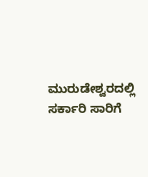ಮುರುಡೇಶ್ವರದಲ್ಲಿ ಸರ್ಕಾರಿ ಸಾರಿಗೆ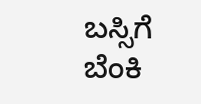ಬಸ್ಸಿಗೆ ಬೆಂಕಿ